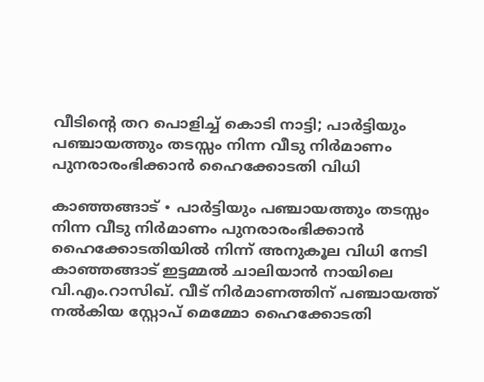വീടിന്റെ തറ പൊളിച്ച് കൊടി നാട്ടി; പാർട്ടിയും പഞ്ചായത്തും തടസ്സം നിന്ന വീടു നിർമാണം പുനരാരംഭിക്കാൻ ഹൈക്കോടതി വിധി

കാഞ്ഞങ്ങാട് ∙ പാർട്ടിയും പഞ്ചായത്തും തടസ്സം നിന്ന വീടു നിർമാണം പുനരാരംഭിക്കാൻ ഹൈക്കോടതിയിൽ നിന്ന് അനുകൂല വിധി നേടി കാഞ്ഞങ്ങാട് ഇട്ടമ്മൽ ചാലിയാൻ നായിലെ വി.എം.റാസിഖ്. വീട് നിർമാണത്തിന് പഞ്ചായത്ത് നൽകിയ സ്റ്റോപ് മെമ്മോ ഹൈക്കോടതി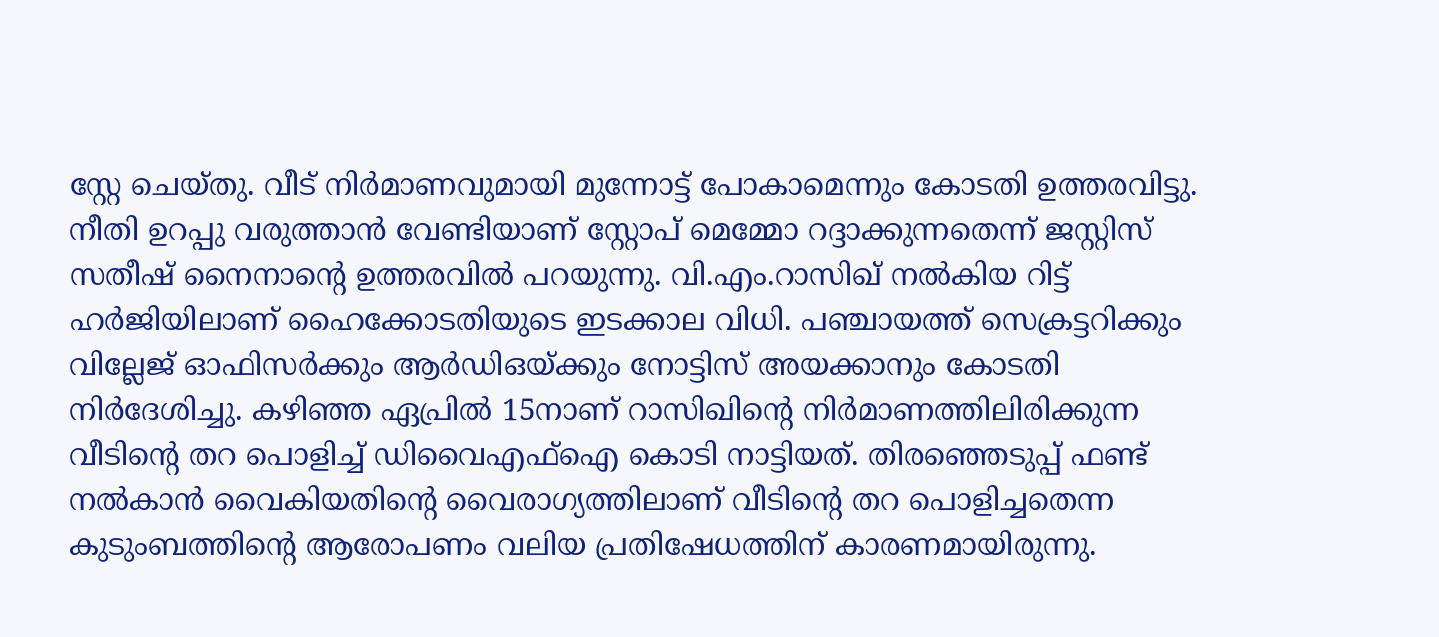സ്റ്റേ ചെയ്തു. വീട് നിർമാണവുമായി മുന്നോട്ട് പോകാമെന്നും കോടതി ഉത്തരവിട്ടു. നീതി ഉറപ്പു വരുത്താൻ വേണ്ടിയാണ് സ്റ്റോപ് മെമ്മോ റദ്ദാക്കുന്നതെന്ന് ജസ്റ്റിസ് സതീഷ് നൈനാന്റെ ഉത്തരവിൽ പറയുന്നു. വി.എം.റാസിഖ് നൽകിയ റിട്ട് ഹർജിയിലാണ് ഹൈക്കോടതിയുടെ ഇടക്കാല വിധി. പഞ്ചായത്ത് സെക്രട്ടറിക്കും വില്ലേജ് ഓഫിസർക്കും ആർഡിഒയ്ക്കും നോട്ടിസ് അയക്കാനും കോടതി നിർദേശിച്ചു. കഴിഞ്ഞ ഏപ്രിൽ 15നാണ് റാസിഖിന്റെ നിർമാണത്തിലിരിക്കുന്ന വീടിന്റെ തറ പൊളിച്ച് ഡിവൈഎഫ്ഐ കൊടി നാട്ടിയത്. തിരഞ്ഞെടുപ്പ് ഫണ്ട് നൽകാൻ വൈകിയതിന്റെ വൈരാഗ്യത്തിലാണ് വീടിന്റെ തറ പൊളിച്ചതെന്ന കുടുംബത്തിന്റെ ആരോപണം വലിയ പ്രതിഷേധത്തിന് കാരണമായിരുന്നു.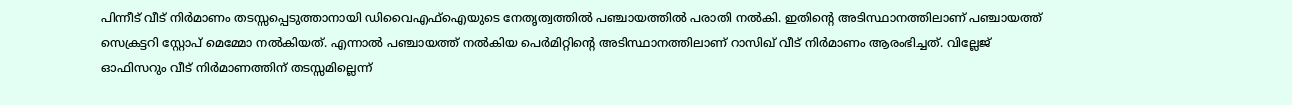പിന്നീട് വീട് നിർമാണം തടസ്സപ്പെടുത്താനായി ഡിവൈഎഫ്ഐയുടെ നേതൃത്വത്തിൽ പഞ്ചായത്തിൽ പരാതി നൽകി. ഇതിന്റെ അടിസ്ഥാനത്തിലാണ് പഞ്ചായത്ത് സെക്രട്ടറി സ്റ്റോപ് മെമ്മോ നൽകിയത്. എന്നാൽ പഞ്ചായത്ത് നൽകിയ പെർമിറ്റിന്റെ അടിസ്ഥാനത്തിലാണ് റാസിഖ് വീട് നിർമാണം ആരംഭിച്ചത്. വില്ലേജ് ഓഫിസറും വീട് നിർമാണത്തിന് തടസ്സമില്ലെന്ന്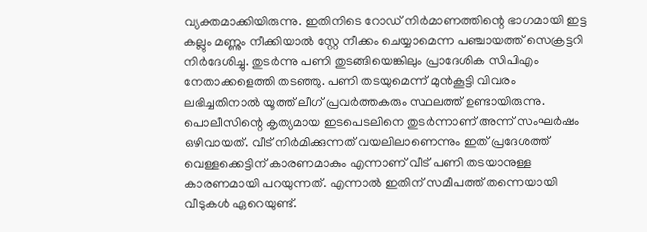വ്യക്തമാക്കിയിരുന്നു. ഇതിനിടെ റോഡ് നിർമാണത്തിന്റെ ഭാഗമായി ഇട്ട കല്ലും മണ്ണും നീക്കിയാൽ സ്റ്റേ നീക്കം ചെയ്യാമെന്ന പഞ്ചായത്ത് സെക്രട്ടറി നിർദേശിച്ചു. തുടർന്നു പണി തുടങ്ങിയെങ്കിലും പ്രാദേശിക സിപിഎം നേതാക്കളെത്തി തടഞ്ഞു. പണി തടയുമെന്ന് മുൻകൂട്ടി വിവരം ലഭിച്ചതിനാൽ യൂത്ത് ലീഗ് പ്രവർത്തകരും സ്ഥലത്ത് ഉണ്ടായിരുന്നു. പൊലീസിന്റെ കൃത്യമായ ഇടപെടലിനെ തുടർന്നാണ് അന്ന് സംഘർഷം ഒഴിവായത്. വീട് നിർമിക്കുന്നത് വയലിലാണെന്നും ഇത് പ്രദേശത്ത് വെള്ളക്കെട്ടിന് കാരണമാകും എന്നാണ് വീട് പണി തടയാനുള്ള കാരണമായി പറയുന്നത്. എന്നാൽ ഇതിന് സമീപത്ത് തന്നെയായി വീടുകൾ ഏറെയുണ്ട്.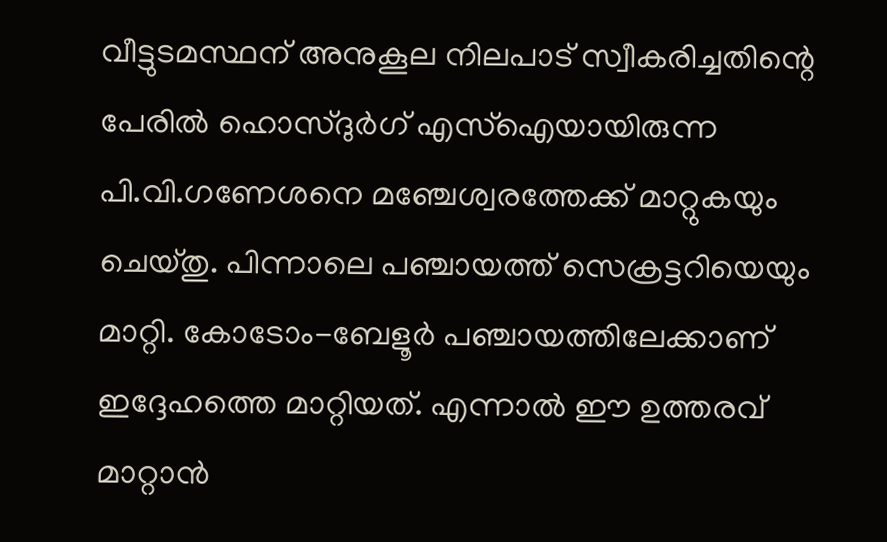വീട്ടുടമസ്ഥന് അനുകൂല നിലപാട് സ്വീകരിച്ചതിന്റെ പേരിൽ ഹൊസ്ദുർഗ് എസ്ഐയായിരുന്ന പി.വി.ഗണേശനെ മഞ്ചേശ്വരത്തേക്ക് മാറ്റുകയും ചെയ്തു. പിന്നാലെ പഞ്ചായത്ത് സെക്രട്ടറിയെയും മാറ്റി. കോടോം-ബേളൂർ പഞ്ചായത്തിലേക്കാണ് ഇദ്ദേഹത്തെ മാറ്റിയത്. എന്നാൽ ഈ ഉത്തരവ് മാറ്റാൻ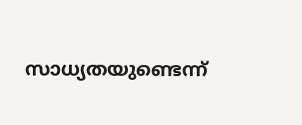സാധ്യതയുണ്ടെന്ന്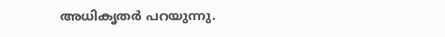അധികൃതർ പറയുന്നു.